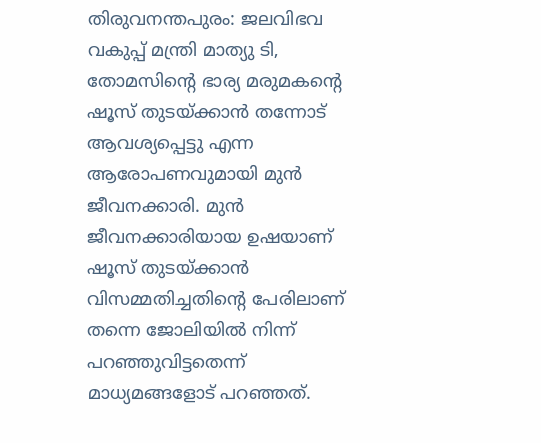തിരുവനന്തപുരം: ജലവിഭവ വകുപ്പ് മന്ത്രി മാത്യു ടി, തോമസിന്റെ ഭാര്യ മരുമകന്റെ ഷൂസ് തുടയ്ക്കാന്‍ തന്നോട് ആവശ്യപ്പെട്ടു എന്ന ആരോപണവുമായി മുന്‍ ജീവനക്കാരി. മുന്‍ ജീവനക്കാരിയായ ഉഷയാണ് ഷൂസ് തുടയ്ക്കാന്‍ വിസമ്മതിച്ചതിന്റെ പേരിലാണ് തന്നെ ജോലിയില്‍ നിന്ന് പറഞ്ഞുവിട്ടതെന്ന് മാധ്യമങ്ങളോട് പറഞ്ഞത്.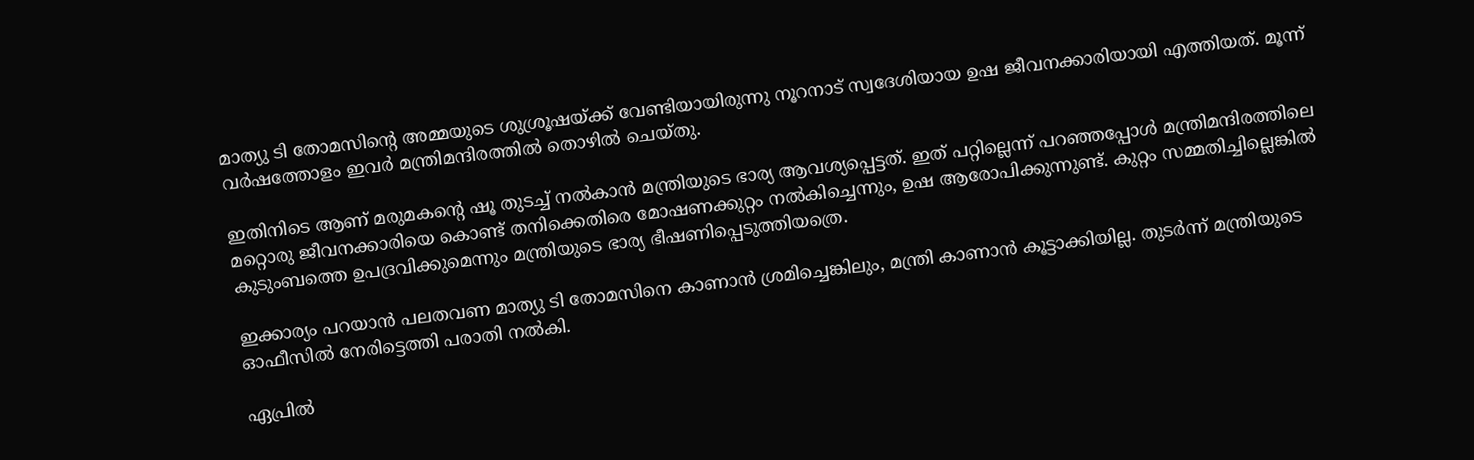മാത്യു ടി തോമസിന്റെ അമ്മയുടെ ശുശ്രൂഷയ്ക്ക് വേണ്ടിയായിരുന്നു നൂറനാട് സ്വദേശിയായ ഉഷ ജീവനക്കാരിയായി എത്തിയത്. മൂന്ന് വര്‍ഷത്തോളം ഇവര്‍ മന്ത്രിമന്ദിരത്തില്‍ തൊഴില്‍ ചെയ്തു.

ഇതിനിടെ ആണ് മരുമകന്റെ ഷൂ തുടച്ച് നല്‍കാന്‍ മന്ത്രിയുടെ ഭാര്യ ആവശ്യപ്പെട്ടത്. ഇത് പറ്റില്ലെന്ന് പറഞ്ഞപ്പോള്‍ മന്ത്രിമന്ദിരത്തിലെ മറ്റൊരു ജീവനക്കാരിയെ കൊണ്ട് തനിക്കെതിരെ മോഷണക്കുറ്റം നല്‍കിച്ചെന്നും, ഉഷ ആരോപിക്കുന്നുണ്ട്. കുറ്റം സമ്മതിച്ചില്ലെങ്കില്‍ കുടുംബത്തെ ഉപദ്രവിക്കുമെന്നും മന്ത്രിയുടെ ഭാര്യ ഭീഷണിപ്പെടുത്തിയത്രെ.

ഇക്കാര്യം പറയാന്‍ പലതവണ മാത്യു ടി തോമസിനെ കാണാന്‍ ശ്രമിച്ചെങ്കിലും, മന്ത്രി കാണാന്‍ കൂട്ടാക്കിയില്ല. തുടര്‍ന്ന് മന്ത്രിയുടെ ഓഫീസില്‍ നേരിട്ടെത്തി പരാതി നല്‍കി.

ഏപ്രില്‍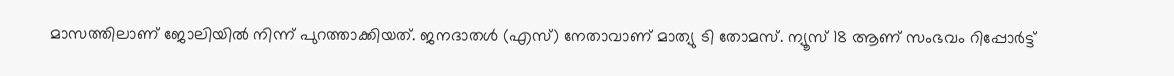മാസത്തിലാണ് ജോലിയില്‍ നിന്ന് പുറത്താക്കിയത്. ജനദാതള്‍ (എസ്) നേതാവാണ് മാത്യു ടി തോമസ്. ന്യൂസ് 18 ആണ് സംഭവം റിപ്പോര്‍ട്ട്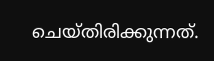ചെയ്തിരിക്കുന്നത്.